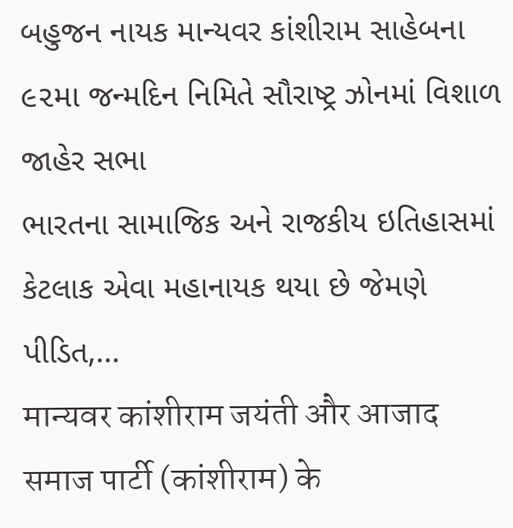બહુજન નાયક માન્યવર કાંશીરામ સાહેબના ૯૨મા જન્મદિન નિમિતે સૌરાષ્ટ્ર ઝોનમાં વિશાળ જાહેર સભા
ભારતના સામાજિક અને રાજકીય ઇતિહાસમાં કેટલાક એવા મહાનાયક થયા છે જેમણે પીડિત,...
मान्यवर कांशीराम जयंती और आजाद समाज पार्टी (कांशीराम) के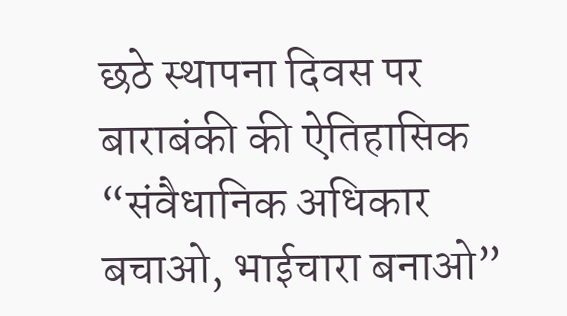छठे स्थापना दिवस पर बाराबंकी की ऐतिहासिक “संवैधानिक अधिकार बचाओ, भाईचारा बनाओ”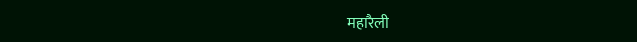महारैली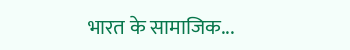भारत के सामाजिक...